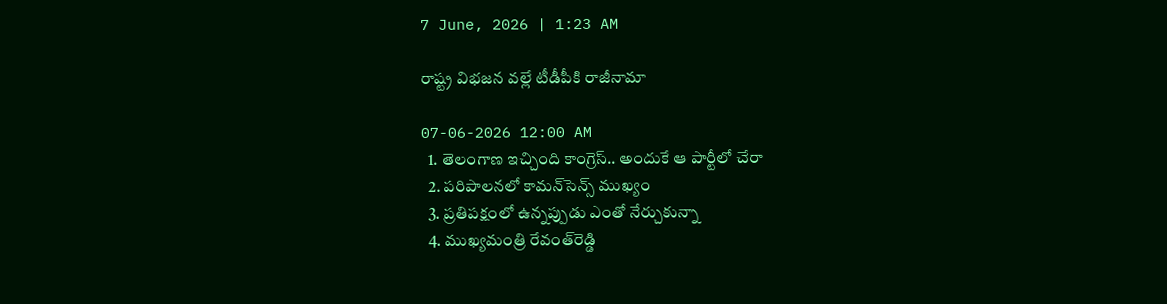7 June, 2026 | 1:23 AM

రాష్ట్ర విభజన వల్లే టీడీపీకి రాజీనామా

07-06-2026 12:00 AM
  1. తెలంగాణ ఇచ్చింది కాంగ్రెస్.. అందుకే ఆ పార్టీలో చేరా
  2. పరిపాలనలో కామన్‌సెన్స్ ముఖ్యం
  3. ప్రతిపక్షంలో ఉన్నప్పుడు ఎంతో నేర్చుకున్నా
  4. ముఖ్యమంత్రి రేవంత్‌రెడ్డి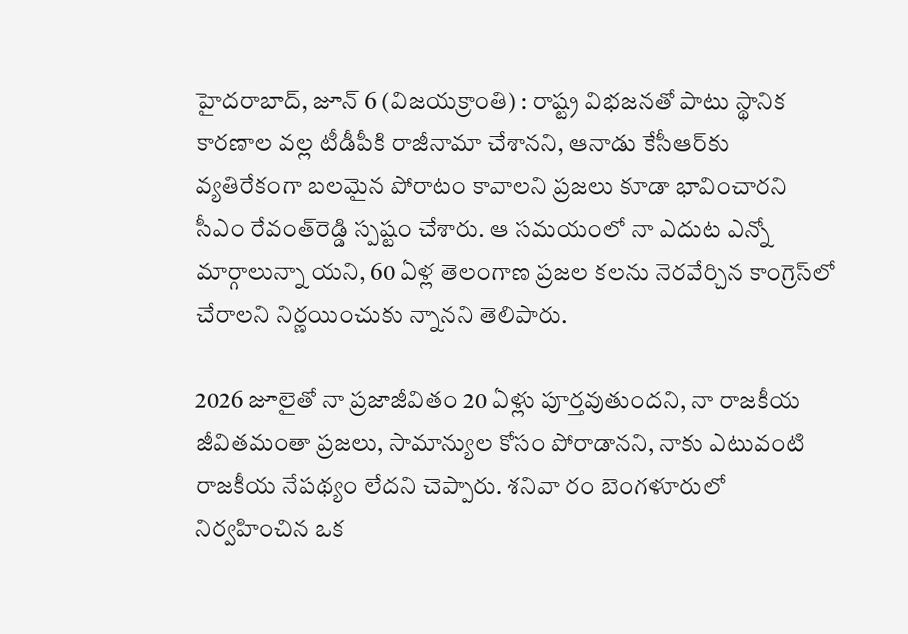హైదరాబాద్, జూన్ 6 (విజయక్రాంతి) : రాష్ట్ర విభజనతో పాటు స్థానిక కారణాల వల్ల టీడీపీకి రాజీనామా చేశానని, ఆనాడు కేసీఆర్‌కు వ్యతిరేకంగా బలమైన పోరాటం కావాలని ప్రజలు కూడా భావించారని సీఎం రేవంత్‌రెడ్డి స్పష్టం చేశారు. ఆ సమయంలో నా ఎదుట ఎన్నో మార్గాలున్నా యని, 60 ఏళ్ల తెలంగాణ ప్రజల కలను నెరవేర్చిన కాంగ్రెస్‌లో చేరాలని నిర్ణయించుకు న్నానని తెలిపారు.

2026 జూలైతో నా ప్రజాజీవితం 20 ఏళ్లు పూర్తవుతుందని, నా రాజకీయ జీవితమంతా ప్రజలు, సామాన్యుల కోసం పోరాడానని, నాకు ఎటువంటి రాజకీయ నేపథ్యం లేదని చెప్పారు. శనివా రం బెంగళూరులో నిర్వహించిన ఒక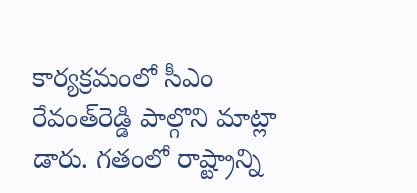కార్యక్రమంలో సీఎం రేవంత్‌రెడ్డి పాల్గొని మాట్లా డారు. గతంలో రాష్ట్రాన్ని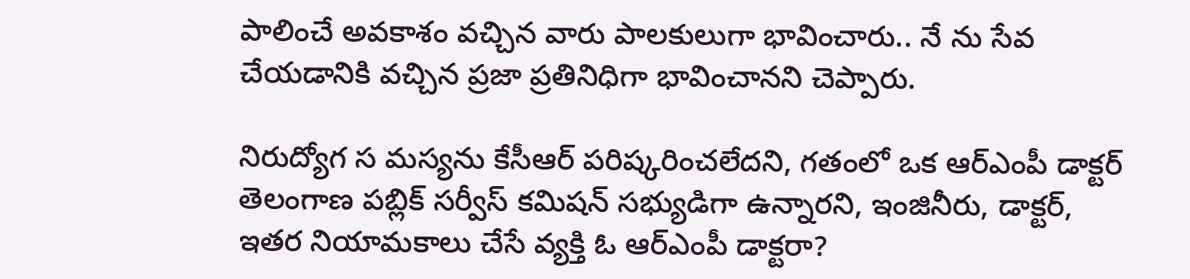పాలించే అవకాశం వచ్చిన వారు పాలకులుగా భావించారు.. నే ను సేవ చేయడానికి వచ్చిన ప్రజా ప్రతినిధిగా భావించానని చెప్పారు.

నిరుద్యోగ స మస్యను కేసీఆర్ పరిష్కరించలేదని, గతంలో ఒక ఆర్‌ఎంపీ డాక్టర్ తెలంగాణ పబ్లిక్ సర్వీస్ కమిషన్ సభ్యుడిగా ఉన్నారని, ఇంజినీరు, డాక్టర్, ఇతర నియామకాలు చేసే వ్యక్తి ఓ ఆర్‌ఎంపీ డాక్టరా?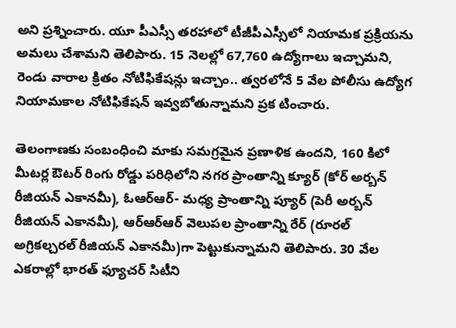అని ప్రశ్నించారు. యూ పీఎస్సీ తరహాలో టీజీపీఎస్సీలో నియామక ప్రక్రియను అమలు చేశామని తెలిపారు. 15 నెలల్లో 67,760 ఉద్యోగాలు ఇచ్చామని, రెండు వారాల క్రితం నోటిఫికేషన్లు ఇచ్చాం.. త్వరలోనే 5 వేల పోలీసు ఉద్యోగ నియామకాల నోటిఫికేషన్ ఇవ్వబోతున్నామని ప్రక టించారు.

తెలంగాణకు సంబంధించి మాకు సమగ్రమైన ప్రణాళిక ఉందని, 160 కిలో మీటర్ల ఔటర్ రింగు రోడ్డు పరిధిలోని నగర ప్రాంతాన్ని క్యూర్ (కోర్ అర్బన్ రీజియన్ ఎకానమీ), ఓఆర్‌ఆర్- మధ్య ప్రాంతాన్ని ప్యూర్ (పెరీ అర్బన్ రీజియన్ ఎకానమీ), ఆర్‌ఆర్‌ఆర్ వెలుపల ప్రాంతాన్ని రేర్ (రూరల్ అగ్రికల్చరల్ రీజియన్ ఎకానమీ)గా పెట్టుకున్నామని తెలిపారు. 30 వేల ఎకరాల్లో భారత్ ఫ్యూచర్ సిటీని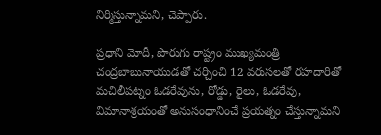నిర్మిస్తున్నామని, చెప్పారు.

ప్రధాని మోదీ, పొరుగు రాష్ట్రం ముఖ్యమంత్రి చంద్రబాబునాయుడతో చర్చించి 12 వరుసలతో రహదారితో మచిలీపట్నం ఓడరేవును, రోడ్డు, రైలు, ఓడరేవు, విమానాశ్రయంతో అనుసంధానించే ప్రయత్నం చేస్తున్నామని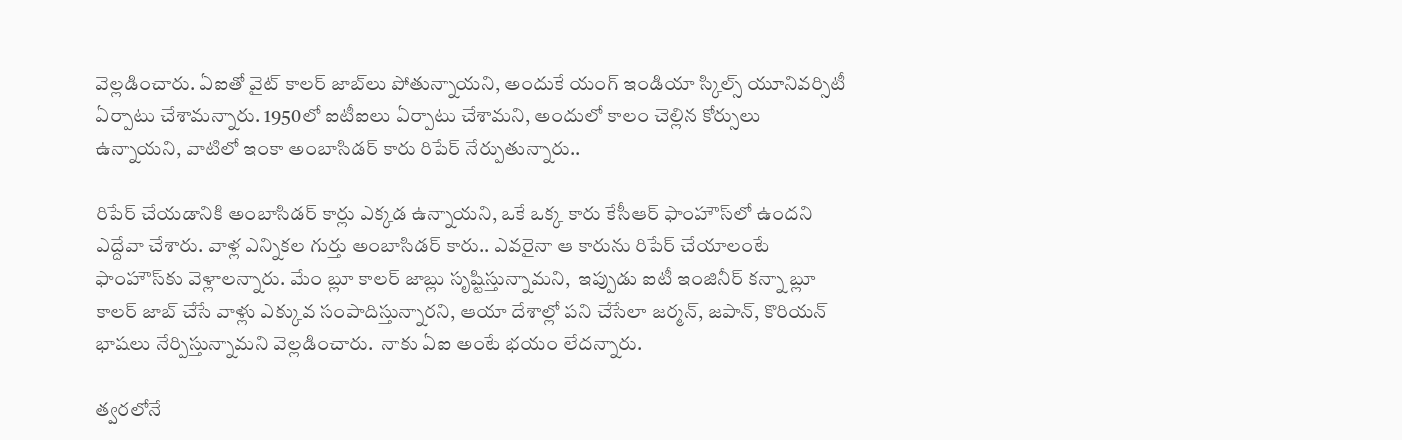వెల్లడించారు. ఏఐతో వైట్ కాలర్ జాబ్‌లు పోతున్నాయని, అందుకే యంగ్ ఇండియా స్కిల్స్ యూనివర్సిటీ ఏర్పాటు చేశామన్నారు. 1950లో ఐటీఐలు ఏర్పాటు చేశామని, అందులో కాలం చెల్లిన కోర్సులు ఉన్నాయని, వాటిలో ఇంకా అంబాసిడర్ కారు రిపేర్ నేర్పుతున్నారు..

రిపేర్ చేయడానికి అంబాసిడర్ కార్లు ఎక్కడ ఉన్నాయని, ఒకే ఒక్క కారు కేసీఆర్ ఫాంహౌస్‌లో ఉందని ఎద్దేవా చేశారు. వాళ్ల ఎన్నికల గుర్తు అంబాసిడర్ కారు.. ఎవరైనా ఆ కారును రిపేర్ చేయాలంటే ఫాంహౌస్‌కు వెళ్లాలన్నారు. మేం బ్లూ కాలర్ జాబ్లు సృష్టిస్తున్నామని,  ఇప్పుడు ఐటీ ఇంజినీర్ కన్నా బ్లూ కాలర్ జాబ్ చేసే వాళ్లు ఎక్కువ సంపాదిస్తున్నారని, ఆయా దేశాల్లో పని చేసేలా జర్మన్, జపాన్, కొరియన్ భాషలు నేర్పిస్తున్నామని వెల్లడించారు.  నాకు ఏఐ అంటే భయం లేదన్నారు.

త్వరలోనే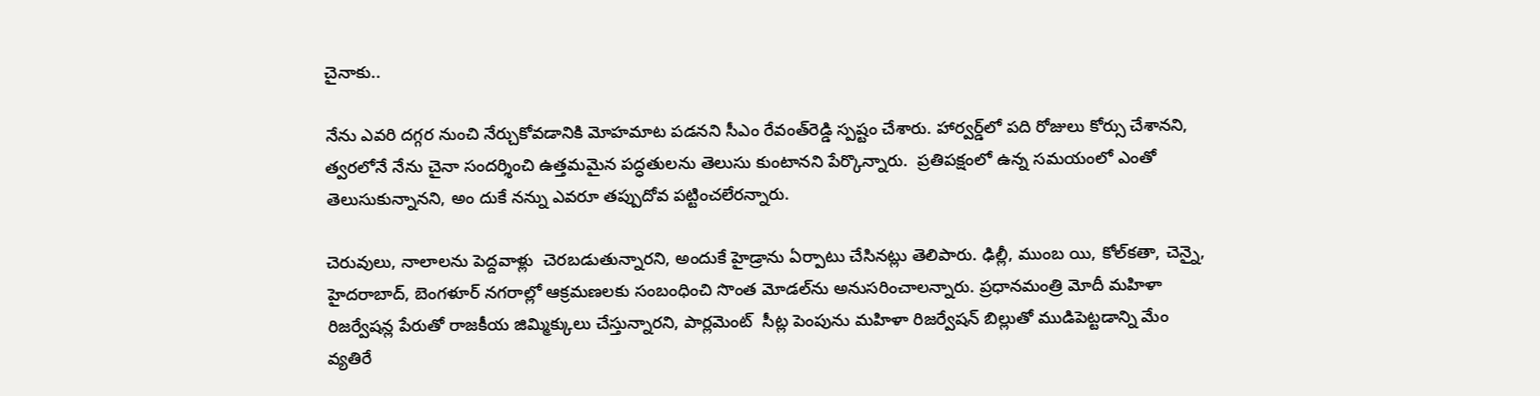చైనాకు..

నేను ఎవరి దగ్గర నుంచి నేర్చుకోవడానికి మోహమాట పడనని సీఎం రేవంత్‌రెడ్డి స్పష్టం చేశారు. హార్వర్డ్‌లో పది రోజులు కోర్సు చేశానని, త్వరలోనే నేను చైనా సందర్శించి ఉత్తమమైన పద్ధతులను తెలుసు కుంటానని పేర్కొన్నారు.  ప్రతిపక్షంలో ఉన్న సమయంలో ఎంతో తెలుసుకున్నానని, అం దుకే నన్ను ఎవరూ తప్పుదోవ పట్టించలేరన్నారు.

చెరువులు, నాలాలను పెద్దవాళ్లు  చెరబడుతున్నారని, అందుకే హైడ్రాను ఏర్పాటు చేసినట్లు తెలిపారు. ఢిల్లీ, ముంబ యి, కోల్‌కతా, చెన్నై, హైదరాబాద్, బెంగళూర్ నగరాల్లో ఆక్రమణలకు సంబంధించి సొంత మోడల్‌ను అనుసరించాలన్నారు. ప్రధానమంత్రి మోదీ మహిళా రిజర్వేషన్ల పేరుతో రాజకీయ జిమ్మిక్కులు చేస్తున్నారని, పార్లమెంట్  సీట్ల పెంపును మహిళా రిజర్వేషన్ బిల్లుతో ముడిపెట్టడాన్ని మేం వ్యతిరే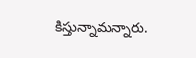కిస్తున్నామన్నారు.